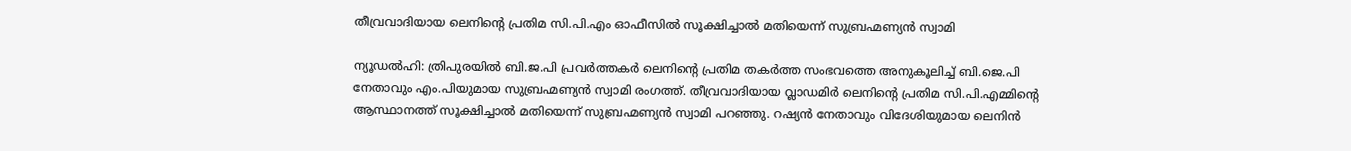തീവ്രവാദിയായ ലെനിന്റെ പ്രതിമ സി.പി.എം ഓഫീസില്‍ സൂക്ഷിച്ചാല്‍ മതിയെന്ന് സുബ്രഹ്മണ്യന്‍ സ്വാമി

ന്യൂഡല്‍ഹി: ത്രിപുരയില്‍ ബി.ജ.പി പ്രവര്‍ത്തകര്‍ ലെനിന്റെ പ്രതിമ തകര്‍ത്ത സംഭവത്തെ അനുകൂലിച്ച്‌ ബി.ജെ.പി നേതാവും എം.പിയുമായ സുബ്രഹ്മണ്യന്‍ സ്വാമി രംഗത്ത്. തീവ്രവാദിയായ വ്ലാഡമിര്‍ ലെനിന്റെ പ്രതിമ സി.പി.എമ്മിന്റെ ആസ്ഥാനത്ത് സൂക്ഷിച്ചാല്‍ മതിയെന്ന് സുബ്രഹ്മണ്യന്‍ സ്വാമി പറഞ്ഞു. റഷ്യന്‍ നേതാവും വിദേശിയുമായ ലെനിന്‍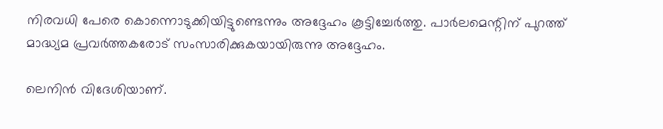നിരവധി പേരെ കൊന്നൊടുക്കിയിട്ടുണ്ടെന്നും അദ്ദേഹം കൂട്ടിച്ചേര്‍ത്തു. പാര്‍ലമെന്റിന് പുറത്ത് മാദ്ധ്യമ പ്രവര്‍ത്തകരോട് സംസാരിക്കുകയായിരുന്നു അദ്ദേഹം.

ലെനിന്‍ വിദേശിയാണ്.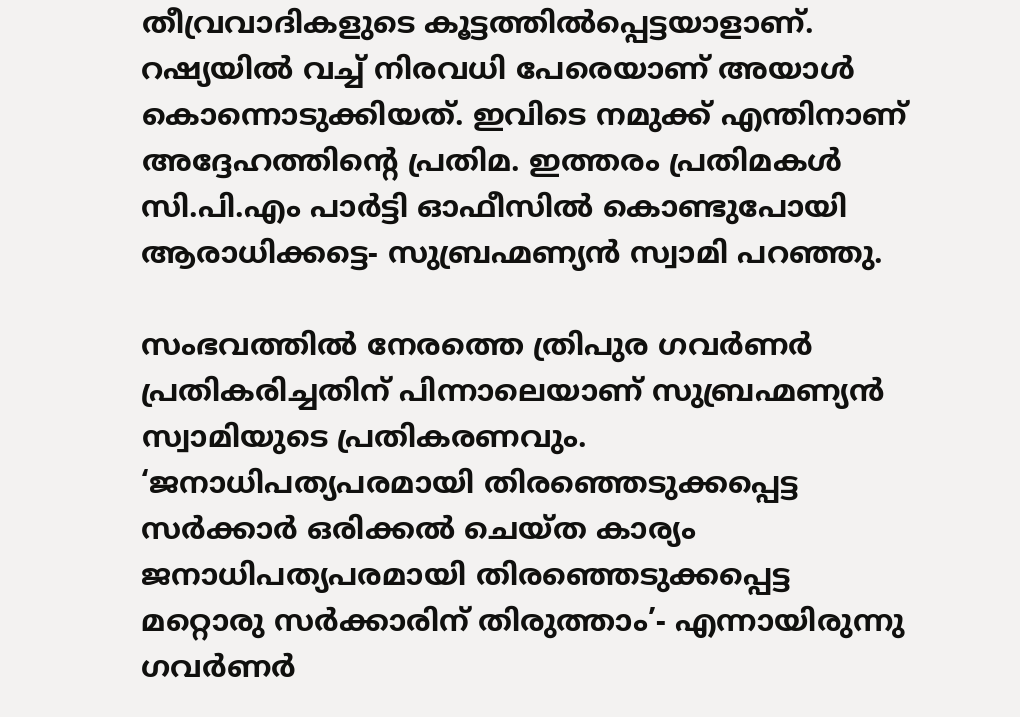തീവ്രവാദികളുടെ കൂട്ടത്തില്‍പ്പെട്ടയാളാണ്. റഷ്യയില്‍ വച്ച്‌ നിരവധി പേരെയാണ് അയാള്‍ കൊന്നൊടുക്കിയത്. ഇവിടെ നമുക്ക് എന്തിനാണ് അദ്ദേഹത്തിന്റെ പ്രതിമ. ഇത്തരം പ്രതിമകള്‍ സി.പി.എം പാര്‍ട്ടി ഓഫീസില്‍ കൊണ്ടുപോയി ആരാധിക്കട്ടെ- സുബ്രഹ്മണ്യന്‍ സ്വാമി പറഞ്ഞു.

സംഭവത്തില്‍ നേരത്തെ ത്രിപുര ഗവര്‍ണര്‍ പ്രതികരിച്ചതിന് പിന്നാലെയാണ് സുബ്രഹ്മണ്യന്‍ സ്വാമിയുടെ പ്രതികരണവും. ‘ജനാധിപത്യപരമായി തിരഞ്ഞെടുക്കപ്പെട്ട സര്‍ക്കാര്‍ ഒരിക്കല്‍ ചെയ്ത കാര്യം ജനാധിപത്യപരമായി തിരഞ്ഞെടുക്കപ്പെട്ട മറ്റൊരു സര്‍ക്കാരിന് തിരുത്താം’- എന്നായിരുന്നു ഗവര്‍ണര്‍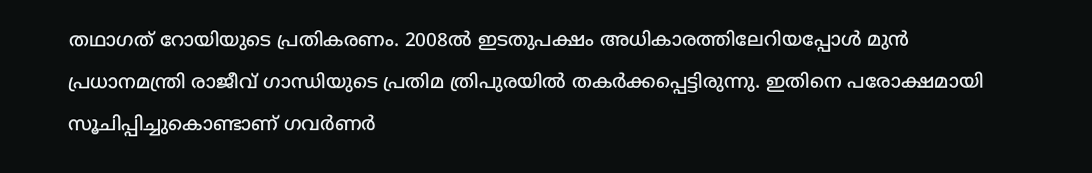തഥാഗത് റോയിയുടെ പ്രതികരണം. 2008ല്‍ ഇടതുപക്ഷം അധികാരത്തിലേറിയപ്പോള്‍ മുന്‍ പ്രധാനമന്ത്രി രാജീവ് ഗാന്ധിയുടെ പ്രതിമ ത്രിപുരയില്‍ തകര്‍ക്കപ്പെട്ടിരുന്നു. ഇതിനെ പരോക്ഷമായി സൂചിപ്പിച്ചുകൊണ്ടാണ് ഗവര്‍ണര്‍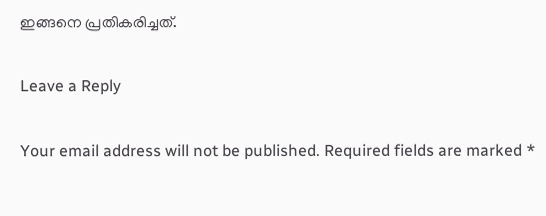ഇങ്ങനെ പ്രതികരിച്ചത്.

Leave a Reply

Your email address will not be published. Required fields are marked *